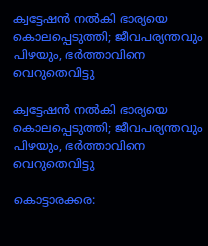ക്വട്ടേഷൻ നൽകി ഭാര്യയെ കൊലപ്പെടുത്തി; ജീവപര്യന്തവും പിഴയും, ഭർത്താവിനെ വെറുതെവിട്ടു

ക്വട്ടേഷൻ നൽകി ഭാര്യയെ കൊലപ്പെടുത്തി; ജീവപര്യന്തവും പിഴയും, ഭർത്താവിനെ വെറുതെവിട്ടു

കൊട്ടാരക്കര: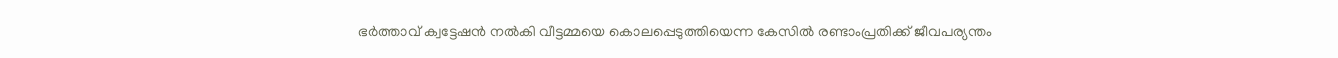ഭർത്താവ് ക്വട്ടേഷൻ നൽകി വീട്ടമ്മയെ കൊലപ്പെടുത്തിയെന്ന കേസിൽ രണ്ടാംപ്രതിക്ക് ജീവപര്യന്തം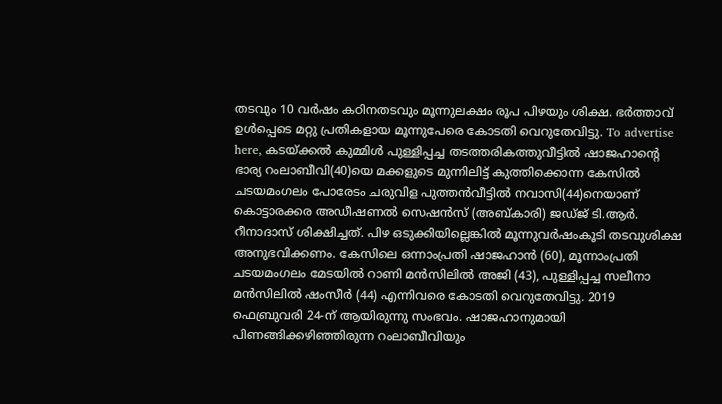തടവും 10 വർഷം കഠിനതടവും മൂന്നുലക്ഷം രൂപ പിഴയും ശിക്ഷ. ഭർത്താവ് ഉൾപ്പെടെ മറ്റു പ്രതികളായ മൂന്നുപേരെ കോടതി വെറുതേവിട്ടു. To advertise here, കടയ്ക്കൽ കുമ്മിൾ പുള്ളിപ്പച്ച തടത്തരികത്തുവീട്ടിൽ ഷാജഹാന്റെ ഭാര്യ റംലാബീവി(40)യെ മക്കളുടെ മുന്നിലിട്ട് കുത്തിക്കൊന്ന കേസിൽ ചടയമംഗലം പോരേടം ചരുവിള പുത്തൻവീട്ടിൽ നവാസി(44)നെയാണ് കൊട്ടാരക്കര അഡീഷണൽ സെഷൻസ് (അബ്കാരി) ജഡ്ജ് ടി.ആർ. റീനാദാസ് ശിക്ഷിച്ചത്. പിഴ ഒടുക്കിയില്ലെങ്കിൽ മൂന്നുവർഷംകൂടി തടവുശിക്ഷ അനുഭവിക്കണം. കേസിലെ ഒന്നാംപ്രതി ഷാജഹാൻ (60), മൂന്നാംപ്രതി ചടയമംഗലം മേടയിൽ റാണി മൻസിലിൽ അജി (43), പുള്ളിപ്പച്ച സലീനാ മൻസിലിൽ ഷംസീർ (44) എന്നിവരെ കോടതി വെറുതേവിട്ടു. 2019 ഫെബ്രുവരി 24-ന്‌ ആയിരുന്നു സംഭവം. ഷാജഹാനുമായി പിണങ്ങിക്കഴിഞ്ഞിരുന്ന റംലാബീവിയും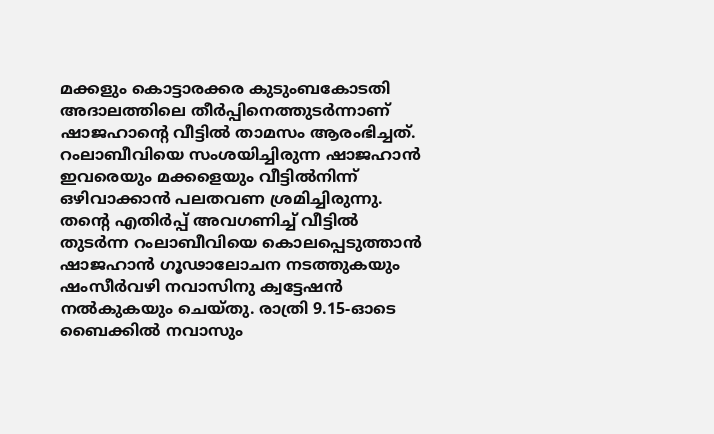മക്കളും കൊട്ടാരക്കര കുടുംബകോടതി അദാലത്തിലെ തീർപ്പിനെത്തുടർന്നാണ് ഷാജഹാന്റെ വീട്ടിൽ താമസം ആരംഭിച്ചത്. റംലാബീവിയെ സംശയിച്ചിരുന്ന ഷാജഹാൻ ഇവരെയും മക്കളെയും വീട്ടിൽനിന്ന്‌ ഒഴിവാക്കാൻ പലതവണ ശ്രമിച്ചിരുന്നു. തന്റെ എതിർപ്പ്‌ അവഗണിച്ച് വീട്ടിൽ തുടർന്ന റംലാബീവിയെ കൊലപ്പെടുത്താൻ ഷാജഹാൻ ഗൂഢാലോചന നടത്തുകയും ഷംസീർവഴി നവാസിനു ക്വട്ടേഷൻ നൽകുകയും ചെയ്തു. രാത്രി 9.15-ഓടെ ബൈക്കിൽ നവാസും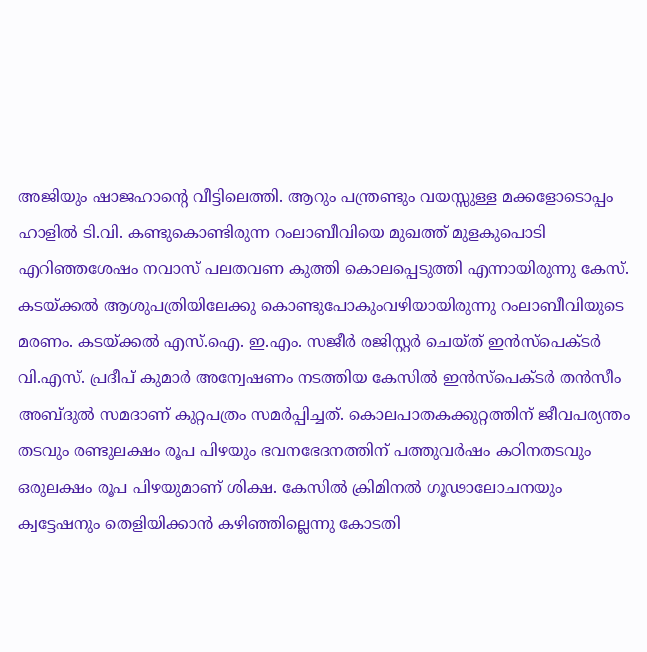അജിയും ഷാജഹാന്റെ വീട്ടിലെത്തി. ആറും പന്ത്രണ്ടും വയസ്സുള്ള മക്കളോടൊപ്പം ഹാളിൽ ടി.വി. കണ്ടുകൊണ്ടിരുന്ന റംലാബീവിയെ മുഖത്ത് മുളകുപൊടി എറിഞ്ഞശേഷം നവാസ് പലതവണ കുത്തി കൊലപ്പെടുത്തി എന്നായിരുന്നു കേസ്. കടയ്ക്കൽ ആശുപത്രിയിലേക്കു കൊണ്ടുപോകുംവഴിയായിരുന്നു റംലാബീവിയുടെ മരണം. കടയ്ക്കൽ എസ്.ഐ. ഇ.എം. സജീർ രജിസ്റ്റർ ചെയ്ത് ഇൻസ്പെക്ടർ വി.എസ്. പ്രദീപ് കുമാർ അന്വേഷണം നടത്തിയ കേസിൽ ഇൻസ്പെക്ടർ തൻസീം അബ്ദുൽ സമദാണ് കുറ്റപത്രം സമർപ്പിച്ചത്. കൊലപാതകക്കുറ്റത്തിന് ജീവപര്യന്തം തടവും രണ്ടുലക്ഷം രൂപ പിഴയും ഭവനഭേദനത്തിന് പത്തുവർഷം കഠിനതടവും ഒരുലക്ഷം രൂപ പിഴയുമാണ്‌ ശിക്ഷ. കേസിൽ ക്രിമിനൽ ഗൂഢാലോചനയും ക്വട്ടേഷനും തെളിയിക്കാൻ കഴിഞ്ഞില്ലെന്നു കോടതി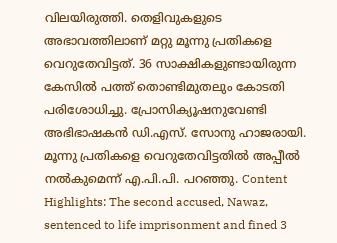വിലയിരുത്തി. തെളിവുകളുടെ അഭാവത്തിലാണ് മറ്റു മൂന്നു പ്രതികളെ വെറുതേവിട്ടത്. 36 സാക്ഷികളുണ്ടായിരുന്ന കേസിൽ പത്ത് തൊണ്ടിമുതലും കോടതി പരിശോധിച്ചു. പ്രോസിക്യൂഷനുവേണ്ടി അഭിഭാഷകൻ ഡി.എസ്. സോനു ഹാജരായി. മൂന്നു പ്രതികളെ വെറുതേവിട്ടതിൽ അപ്പീൽ നൽകുമെന്ന് എ.പി.പി. പറഞ്ഞു. Content Highlights: The second accused, Nawaz, sentenced to life imprisonment and fined 3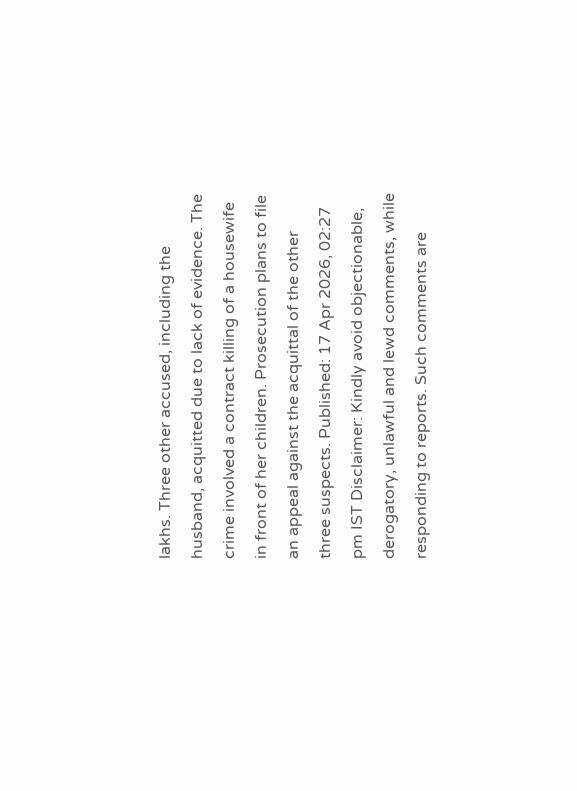lakhs. Three other accused, including the husband, acquitted due to lack of evidence. The crime involved a contract killing of a housewife in front of her children. Prosecution plans to file an appeal against the acquittal of the other three suspects. Published: 17 Apr 2026, 02:27 pm IST Disclaimer: Kindly avoid objectionable, derogatory, unlawful and lewd comments, while responding to reports. Such comments are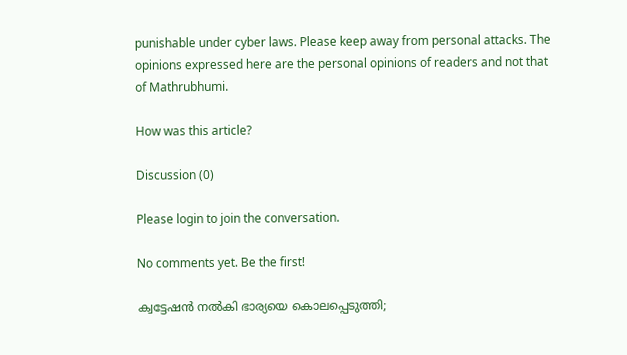punishable under cyber laws. Please keep away from personal attacks. The opinions expressed here are the personal opinions of readers and not that of Mathrubhumi.

How was this article?

Discussion (0)

Please login to join the conversation.

No comments yet. Be the first!

ക്വട്ടേഷൻ നൽകി ഭാര്യയെ കൊലപ്പെടുത്തി;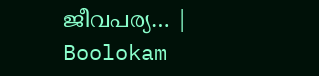ജീവപര്യ… | Boolokam